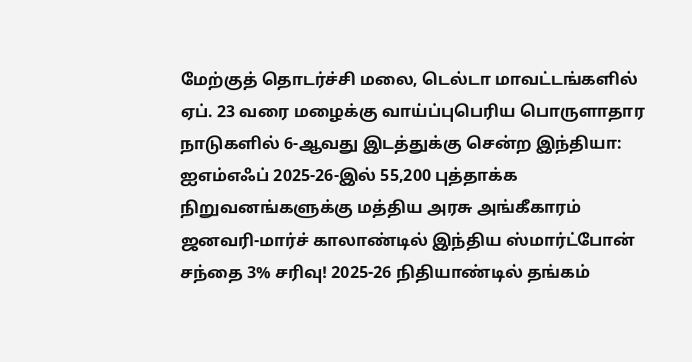மேற்குத் தொடர்ச்சி மலை, டெல்டா மாவட்டங்களில் ஏப். 23 வரை மழைக்கு வாய்ப்புபெரிய பொருளாதார நாடுகளில் 6-ஆவது இடத்துக்கு சென்ற இந்தியா: ஐஎம்எஃப் 2025-26-இல் 55,200 புத்தாக்க நிறுவனங்களுக்கு மத்திய அரசு அங்கீகாரம் ஜனவரி-மார்ச் காலாண்டில் இந்திய ஸ்மார்ட்போன் சந்தை 3% சரிவு! 2025-26 நிதியாண்டில் தங்கம்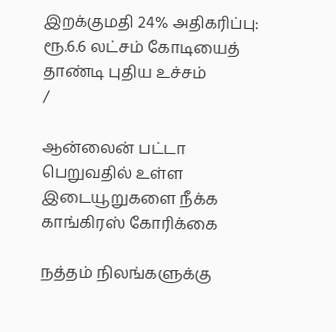இறக்குமதி 24% அதிகரிப்பு: ரூ.6.6 லட்சம் கோடியைத் தாண்டி புதிய உச்சம்
/

ஆன்லைன் பட்டா பெறுவதில் உள்ள இடையூறுகளை நீக்க காங்கிரஸ் கோரிக்கை

நத்தம் நிலங்களுக்கு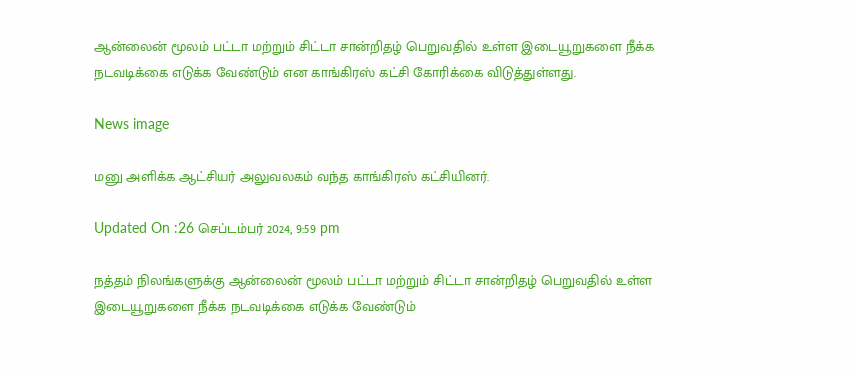ஆன்லைன் மூலம் பட்டா மற்றும் சிட்டா சான்றிதழ் பெறுவதில் உள்ள இடையூறுகளை நீக்க நடவடிக்கை எடுக்க வேண்டும் என காங்கிரஸ் கட்சி கோரிக்கை விடுத்துள்ளது.

News image

மனு அளிக்க ஆட்சியர் அலுவலகம் வந்த காங்கிரஸ் கட்சியினர்.

Updated On :26 செப்டம்பர் 2024, 9:59 pm

நத்தம் நிலங்களுக்கு ஆன்லைன் மூலம் பட்டா மற்றும் சிட்டா சான்றிதழ் பெறுவதில் உள்ள இடையூறுகளை நீக்க நடவடிக்கை எடுக்க வேண்டும்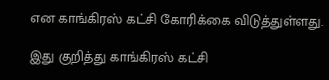என காங்கிரஸ் கட்சி கோரிக்கை விடுத்துள்ளது.

இது குறித்து காங்கிரஸ் கட்சி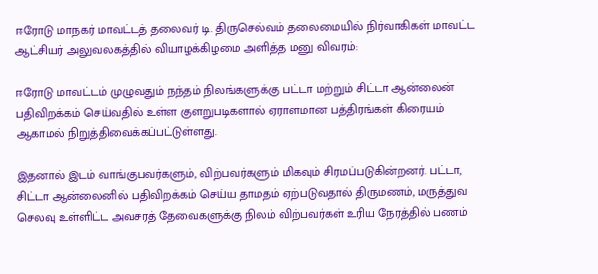ஈரோடு மாநகர் மாவட்டத் தலைவர் டி. திருசெல்வம் தலைமையில் நிர்வாகிகள் மாவட்ட ஆட்சியர் அலுவலகத்தில் வியாழக்கிழமை அளித்த மனு விவரம்:

ஈரோடு மாவட்டம் முழுவதும் நந்தம் நிலங்களுக்கு பட்டா மற்றும் சிட்டா ஆன்லைன் பதிவிறக்கம் செய்வதில் உள்ள குளறுபடிகளால் ஏராளமான பத்திரங்கள் கிரையம் ஆகாமல் நிறுத்திவைக்கப்பட்டுள்ளது.

இதனால் இடம் வாங்குபவர்களும், விற்பவர்களும் மிகவும் சிரமப்படுகின்றனர். பட்டா, சிட்டா ஆன்லைனில் பதிவிறக்கம் செய்ய தாமதம் ஏற்படுவதால் திருமணம், மருத்துவ செலவு உள்ளிட்ட அவசரத் தேவைகளுக்கு நிலம் விற்பவர்கள் உரிய நேரத்தில் பணம்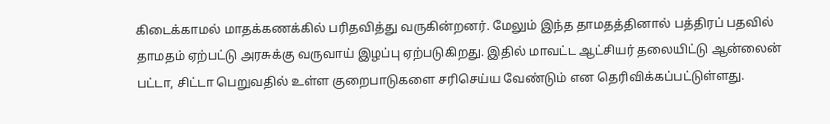கிடைக்காமல் மாதக்கணக்கில் பரிதவித்து வருகின்றனர். மேலும் இந்த தாமதத்தினால் பத்திரப் பதவில் தாமதம் ஏற்பட்டு அரசுக்கு வருவாய் இழப்பு ஏற்படுகிறது. இதில் மாவட்ட ஆட்சியர் தலையிட்டு ஆன்லைன் பட்டா, சிட்டா பெறுவதில் உள்ள குறைபாடுகளை சரிசெய்ய வேண்டும் என தெரிவிக்கப்பட்டுள்ளது.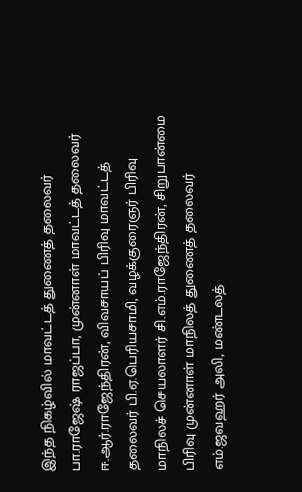இந்த நிகழ்வில் மாவட்டத் துணைத் தலைவர் பா.ராஜேஷ் ராஜப்பா, முன்னாள் மாவட்டத் தலைவர் ஈ.ஆர்.ராஜேந்திரன், விவசாயப் பிரிவு மாவட்டத் தலைவர் பி.ஏ.பெரியசாமி, வழக்குரைஞர் பிரிவு மாநிலச் செயலாளர் சி.எம்.ராஜேந்திரன், சிறுபான்மை பிரிவு முன்னாள் மாநிலத் துணைத் தலைவர் எம்.ஜவஹர் அலி, மண்டலத்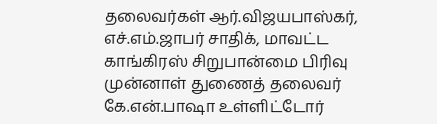தலைவர்கள் ஆர்.விஜயபாஸ்கர், எச்.எம்.ஜாபர் சாதிக், மாவட்ட காங்கிரஸ் சிறுபான்மை பிரிவு முன்னாள் துணைத் தலைவர் கே.என்.பாஷா உள்ளிட்டோர்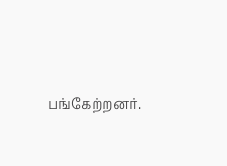பங்கேற்றனர்.